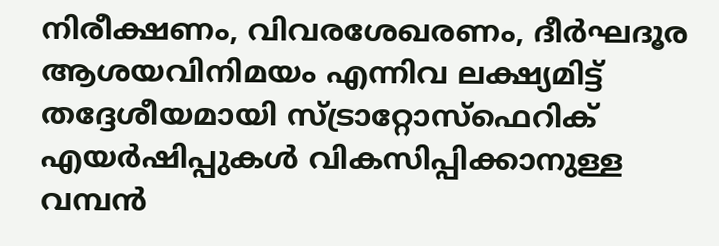നിരീക്ഷണം, വിവരശേഖരണം, ദീർഘദൂര ആശയവിനിമയം എന്നിവ ലക്ഷ്യമിട്ട് തദ്ദേശീയമായി സ്ട്രാറ്റോസ്ഫെറിക് എയർഷിപ്പുകൾ വികസിപ്പിക്കാനുള്ള വമ്പൻ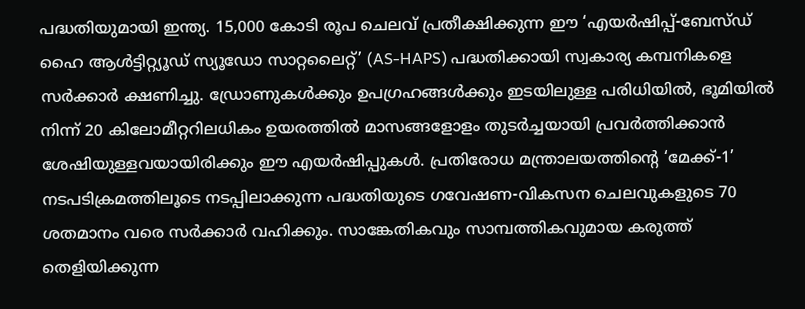പദ്ധതിയുമായി ഇന്ത്യ. 15,000 കോടി രൂപ ചെലവ് പ്രതീക്ഷിക്കുന്ന ഈ ‘എയർഷിപ്പ്-ബേസ്ഡ് ഹൈ ആൾട്ടിറ്റ്യൂഡ് സ്യൂഡോ സാറ്റലൈറ്റ്’ (AS-HAPS) പദ്ധതിക്കായി സ്വകാര്യ കമ്പനികളെ സർക്കാർ ക്ഷണിച്ചു. ഡ്രോണുകൾക്കും ഉപഗ്രഹങ്ങൾക്കും ഇടയിലുള്ള പരിധിയിൽ, ഭൂമിയിൽ നിന്ന് 20 കിലോമീറ്ററിലധികം ഉയരത്തിൽ മാസങ്ങളോളം തുടർച്ചയായി പ്രവർത്തിക്കാൻ ശേഷിയുള്ളവയായിരിക്കും ഈ എയർഷിപ്പുകൾ. പ്രതിരോധ മന്ത്രാലയത്തിന്റെ ‘മേക്ക്-1’ നടപടിക്രമത്തിലൂടെ നടപ്പിലാക്കുന്ന പദ്ധതിയുടെ ഗവേഷണ-വികസന ചെലവുകളുടെ 70 ശതമാനം വരെ സർക്കാർ വഹിക്കും. സാങ്കേതികവും സാമ്പത്തികവുമായ കരുത്ത് തെളിയിക്കുന്ന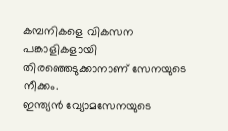കമ്പനികളെ വികസന പങ്കാളികളായി തിരഞ്ഞെടുക്കാനാണ് സേനയുടെ നീക്കം.
ഇന്ത്യൻ വ്യോമസേനയുടെ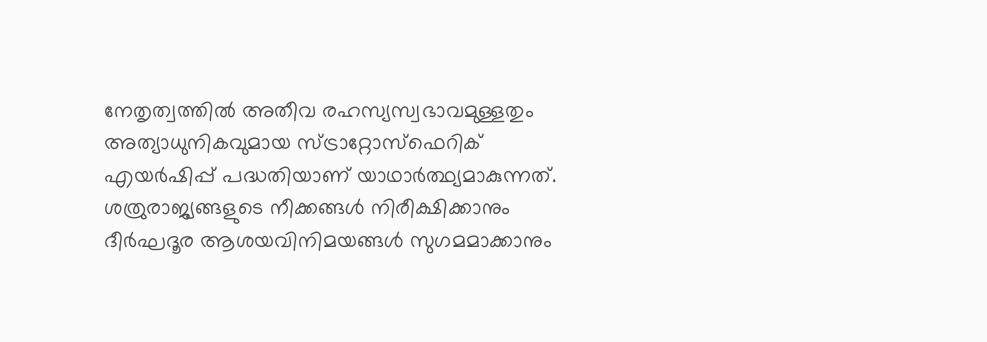നേതൃത്വത്തിൽ അതീവ രഹസ്യസ്വഭാവമുള്ളതും അത്യാധുനികവുമായ സ്ട്രാറ്റോസ്ഫെറിക് എയർഷിപ്പ് പദ്ധതിയാണ് യാഥാർത്ഥ്യമാകുന്നത്. ശത്രുരാജ്യങ്ങളുടെ നീക്കങ്ങൾ നിരീക്ഷിക്കാനും ദീർഘദൂര ആശയവിനിമയങ്ങൾ സുഗമമാക്കാനും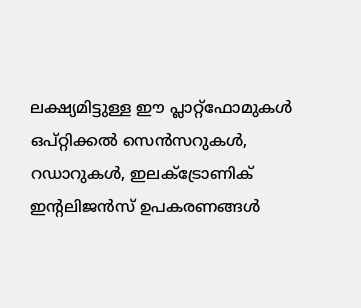ലക്ഷ്യമിട്ടുള്ള ഈ പ്ലാറ്റ്ഫോമുകൾ ഒപ്റ്റിക്കൽ സെൻസറുകൾ, റഡാറുകൾ, ഇലക്ട്രോണിക് ഇന്റലിജൻസ് ഉപകരണങ്ങൾ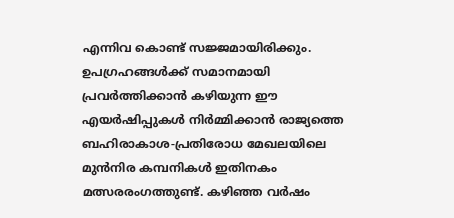എന്നിവ കൊണ്ട് സജ്ജമായിരിക്കും. ഉപഗ്രഹങ്ങൾക്ക് സമാനമായി പ്രവർത്തിക്കാൻ കഴിയുന്ന ഈ എയർഷിപ്പുകൾ നിർമ്മിക്കാൻ രാജ്യത്തെ ബഹിരാകാശ-പ്രതിരോധ മേഖലയിലെ മുൻനിര കമ്പനികൾ ഇതിനകം മത്സരരംഗത്തുണ്ട്. കഴിഞ്ഞ വർഷം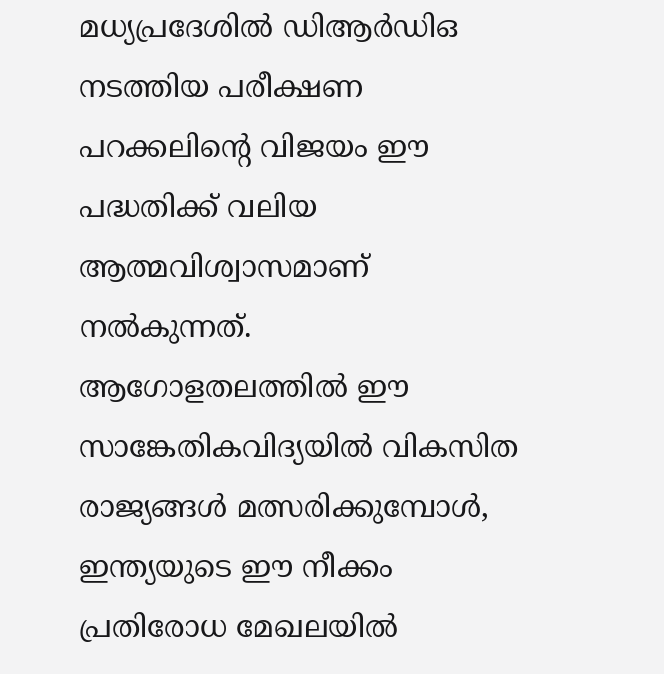മധ്യപ്രദേശിൽ ഡിആർഡിഒ നടത്തിയ പരീക്ഷണ പറക്കലിന്റെ വിജയം ഈ പദ്ധതിക്ക് വലിയ ആത്മവിശ്വാസമാണ് നൽകുന്നത്. ആഗോളതലത്തിൽ ഈ സാങ്കേതികവിദ്യയിൽ വികസിത രാജ്യങ്ങൾ മത്സരിക്കുമ്പോൾ, ഇന്ത്യയുടെ ഈ നീക്കം പ്രതിരോധ മേഖലയിൽ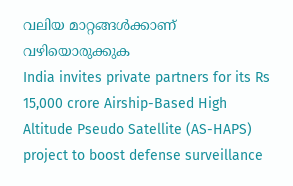വലിയ മാറ്റങ്ങൾക്കാണ് വഴിയൊരുക്കുക
India invites private partners for its Rs 15,000 crore Airship-Based High Altitude Pseudo Satellite (AS-HAPS) project to boost defense surveillance